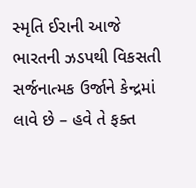સ્મૃતિ ઈરાની આજે ભારતની ઝડપથી વિકસતી સર્જનાત્મક ઉર્જાને કેન્દ્રમાં લાવે છે – હવે તે ફક્ત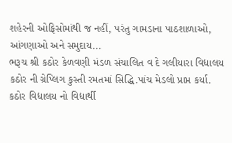શહેરની ઓફિસોમાંથી જ નહીં, પરંતુ ગામડાના પાઠશાળાઓ, આંગણાઓ અને સમુદાય...
ભરૂચ શ્રી કઠોર કેળવણી મંડળ સંચાલિત વ દે ગલીયારા વિદ્યાલય કઠોર ની ગ્રેપ્લિગ કુસ્તી રમતમાં સિદ્ધિ.પાંચ મેડલો પ્રાપ્ત કર્યા. કઠોર વિદ્યાલય નો વિદ્યાર્થી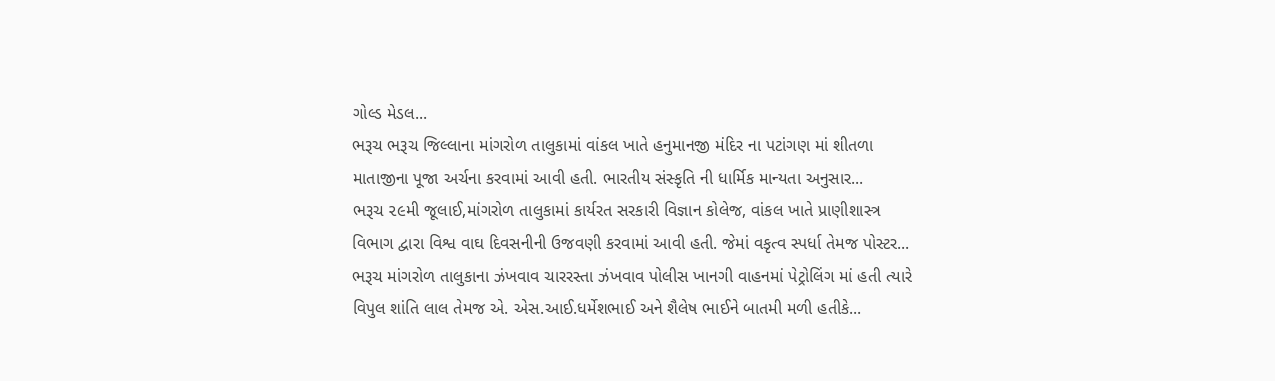ગોલ્ડ મેડલ...
ભરૂચ ભરૂચ જિલ્લાના માંગરોળ તાલુકામાં વાંકલ ખાતે હનુમાનજી મંદિર ના પટાંગણ માં શીતળા માતાજીના પૂજા અર્ચના કરવામાં આવી હતી. ભારતીય સંસ્કૃતિ ની ધાર્મિક માન્યતા અનુસાર...
ભરૂચ ૨૯મી જૂલાઈ,માંગરોળ તાલુકામાં કાર્યરત સરકારી વિજ્ઞાન કોલેજ, વાંકલ ખાતે પ્રાણીશાસ્ત્ર વિભાગ દ્વારા વિશ્વ વાઘ દિવસનીની ઉજવણી કરવામાં આવી હતી. જેમાં વકૃત્વ સ્પર્ધા તેમજ પોસ્ટર...
ભરૂચ માંગરોળ તાલુકાના ઝંખવાવ ચારરસ્તા ઝંખવાવ પોલીસ ખાનગી વાહનમાં પેટ્રોલિંગ માં હતી ત્યારે વિપુલ શાંતિ લાલ તેમજ એ. એસ.આઈ.ધર્મેશભાઈ અને શૈલેષ ભાઈને બાતમી મળી હતીકે...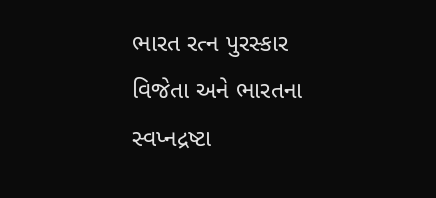ભારત રત્ન પુરસ્કાર વિજેતા અને ભારતના સ્વપ્નદ્રષ્ટા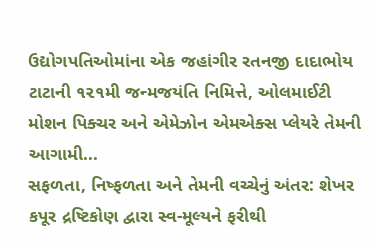ઉદ્યોગપતિઓમાંના એક જહાંગીર રતનજી દાદાભોય ટાટાની ૧૨૧મી જન્મજયંતિ નિમિત્તે, ઓલમાઈટી મોશન પિક્ચર અને એમેઝોન એમએક્સ પ્લેયરે તેમની આગામી...
સફળતા, નિષ્ફળતા અને તેમની વચ્ચેનું અંતર: શેખર કપૂર દ્રષ્ટિકોણ દ્વારા સ્વ-મૂલ્યને ફરીથી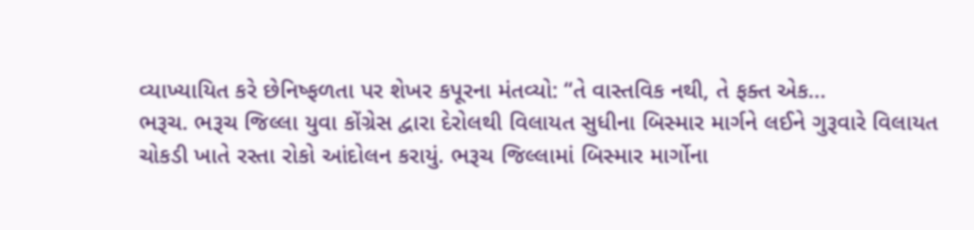વ્યાખ્યાયિત કરે છેનિષ્ફળતા પર શેખર કપૂરના મંતવ્યો: “તે વાસ્તવિક નથી, તે ફક્ત એક...
ભરૂચ. ભરૂચ જિલ્લા યુવા કોંગ્રેસ દ્વારા દેરોલથી વિલાયત સુધીના બિસ્માર માર્ગને લઈને ગુરૂવારે વિલાયત ચોકડી ખાતે રસ્તા રોકો આંદોલન કરાયું. ભરૂચ જિલ્લામાં બિસ્માર માર્ગોના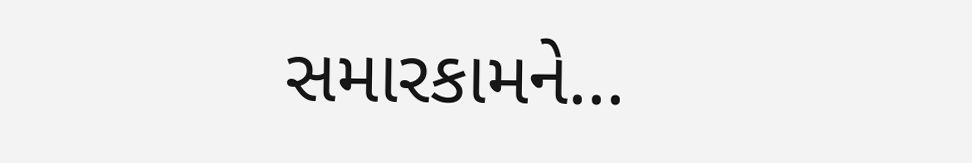સમારકામને...